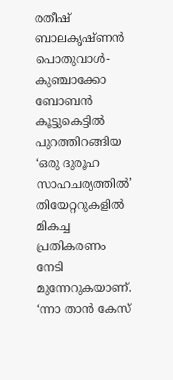രതീഷ് ബാലകൃഷ്ണൻ പൊതുവാൾ-കുഞ്ചാക്കോ ബോബൻ കൂട്ടുകെട്ടിൽ പുറത്തിറങ്ങിയ ‘ഒരു ദുരൂഹ സാഹചര്യത്തിൽ’ തിയേറ്ററുകളിൽ മികച്ച പ്രതികരണം നേടി മുന്നേറുകയാണ്. ‘ന്നാ താൻ കേസ്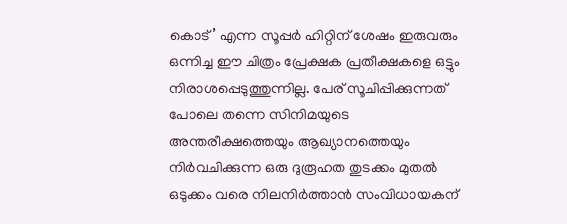കൊട്’ എന്ന സൂപ്പർ ഹിറ്റിന് ശേഷം ഇരുവരും ഒന്നിച്ച ഈ ചിത്രം പ്രേക്ഷക പ്രതീക്ഷകളെ ഒട്ടും നിരാശപ്പെടുത്തുന്നില്ല. പേര് സൂചിപ്പിക്കുന്നത് പോലെ തന്നെ സിനിമയുടെ അന്തരീക്ഷത്തെയും ആഖ്യാനത്തെയും നിർവചിക്കുന്ന ഒരു ദുരൂഹത തുടക്കം മുതൽ ഒടുക്കം വരെ നിലനിർത്താൻ സംവിധായകന്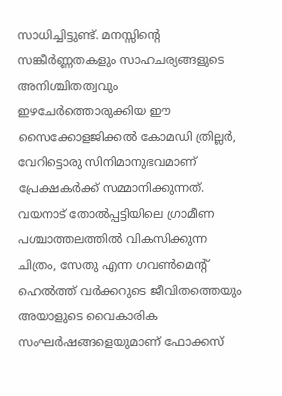സാധിച്ചിട്ടുണ്ട്. മനസ്സിന്റെ സങ്കീർണ്ണതകളും സാഹചര്യങ്ങളുടെ അനിശ്ചിതത്വവും ഇഴചേർത്തൊരുക്കിയ ഈ സൈക്കോളജിക്കൽ കോമഡി ത്രില്ലർ, വേറിട്ടൊരു സിനിമാനുഭവമാണ് പ്രേക്ഷകർക്ക് സമ്മാനിക്കുന്നത്.
വയനാട് തോൽപ്പട്ടിയിലെ ഗ്രാമീണ പശ്ചാത്തലത്തിൽ വികസിക്കുന്ന ചിത്രം, സേതു എന്ന ഗവൺമെന്റ് ഹെൽത്ത് വർക്കറുടെ ജീവിതത്തെയും അയാളുടെ വൈകാരിക സംഘർഷങ്ങളെയുമാണ് ഫോക്കസ്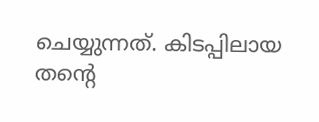ചെയ്യുന്നത്. കിടപ്പിലായ തന്റെ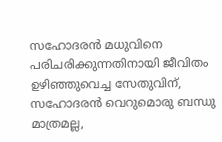സഹോദരൻ മധുവിനെ പരിചരിക്കുന്നതിനായി ജീവിതം ഉഴിഞ്ഞുവെച്ച സേതുവിന്, സഹോദരൻ വെറുമൊരു ബന്ധു മാത്രമല്ല,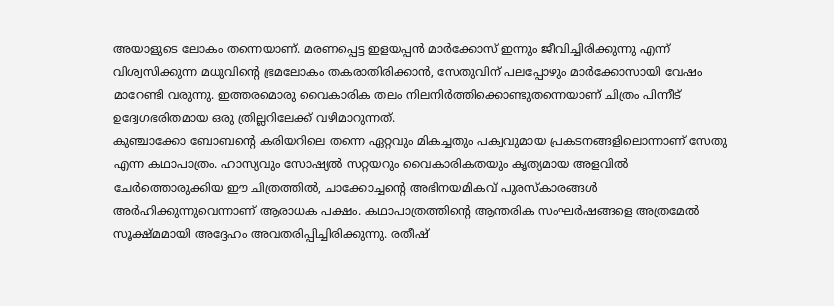അയാളുടെ ലോകം തന്നെയാണ്. മരണപ്പെട്ട ഇളയപ്പൻ മാർക്കോസ് ഇന്നും ജീവിച്ചിരിക്കുന്നു എന്ന് വിശ്വസിക്കുന്ന മധുവിന്റെ ഭ്രമലോകം തകരാതിരിക്കാൻ, സേതുവിന് പലപ്പോഴും മാർക്കോസായി വേഷം മാറേണ്ടി വരുന്നു. ഇത്തരമൊരു വൈകാരിക തലം നിലനിർത്തിക്കൊണ്ടുതന്നെയാണ് ചിത്രം പിന്നീട് ഉദ്വേഗഭരിതമായ ഒരു ത്രില്ലറിലേക്ക് വഴിമാറുന്നത്.
കുഞ്ചാക്കോ ബോബന്റെ കരിയറിലെ തന്നെ ഏറ്റവും മികച്ചതും പക്വവുമായ പ്രകടനങ്ങളിലൊന്നാണ് സേതു എന്ന കഥാപാത്രം. ഹാസ്യവും സോഷ്യൽ സറ്റയറും വൈകാരികതയും കൃത്യമായ അളവിൽ ചേർത്തൊരുക്കിയ ഈ ചിത്രത്തിൽ, ചാക്കോച്ചന്റെ അഭിനയമികവ് പുരസ്കാരങ്ങൾ അർഹിക്കുന്നുവെന്നാണ് ആരാധക പക്ഷം. കഥാപാത്രത്തിന്റെ ആന്തരിക സംഘർഷങ്ങളെ അത്രമേൽ സൂക്ഷ്മമായി അദ്ദേഹം അവതരിപ്പിച്ചിരിക്കുന്നു. രതീഷ്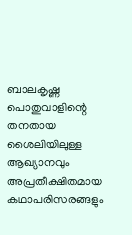ബാലകൃഷ്ണ പൊതുവാളിന്റെ തനതായ ശൈലിയിലുള്ള ആഖ്യാനവും അപ്രതീക്ഷിതമായ കഥാപരിസരങ്ങളും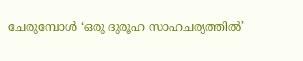ചേരുമ്പോൾ ‘ഒരു ദുരൂഹ സാഹചര്യത്തിൽ’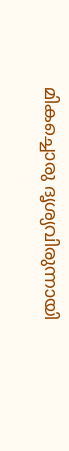മികച്ചൊരു ദൃശ്യവിരുന്നായി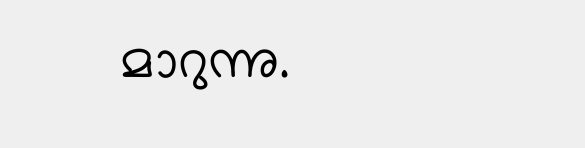മാറുന്നു.